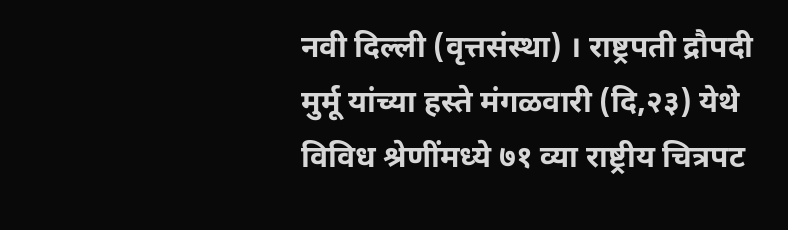नवी दिल्ली (वृत्तसंस्था) । राष्ट्रपती द्रौपदी मुर्मू यांच्या हस्ते मंगळवारी (दि,२३) येथे विविध श्रेणींमध्ये ७१ व्या राष्ट्रीय चित्रपट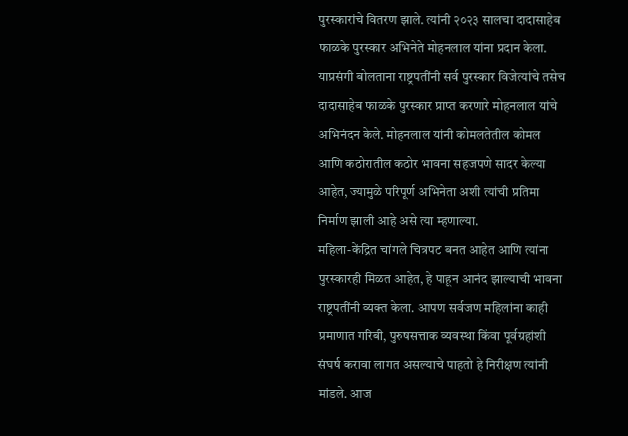पुरस्कारांचे वितरण झाले. त्यांनी २०२३ सालचा दादासाहेब फाळके पुरस्कार अभिनेते मोहनलाल यांना प्रदान केला.
याप्रसंगी बोलताना राष्ट्रपतींनी सर्व पुरस्कार विजेत्यांचे तसेच दादासाहेब फाळके पुरस्कार प्राप्त करणारे मोहनलाल यांचे अभिनंदन केले. मोहनलाल यांनी कोमलतेतील कोमल आणि कठोरातील कठोर भावना सहजपणे सादर केल्या आहेत, ज्यामुळे परिपूर्ण अभिनेता अशी त्यांची प्रतिमा निर्माण झाली आहे असे त्या म्हणाल्या.
महिला-केंद्रित चांगले चित्रपट बनत आहेत आणि त्यांना पुरस्कारही मिळत आहेत, हे पाहून आनंद झाल्याची भावना राष्ट्रपतींनी व्यक्त केला. आपण सर्वजण महिलांना काही प्रमाणात गरिबी, पुरुषसत्ताक व्यवस्था किंवा पूर्वग्रहांशी संघर्ष करावा लागत असल्याचे पाहतो हे निरीक्षण त्यांनी मांडले. आज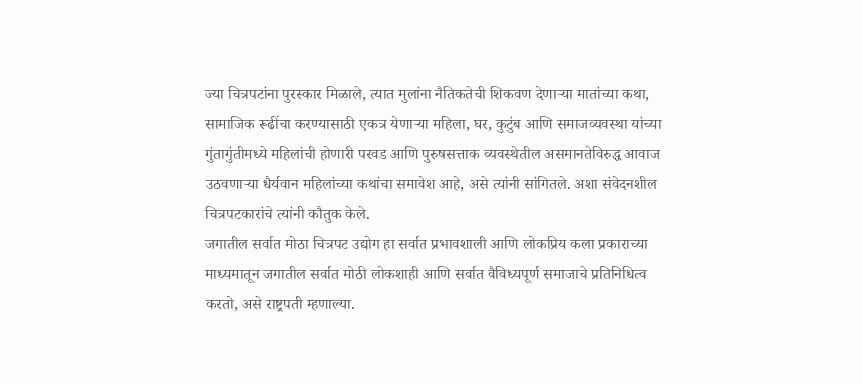ज्या चित्रपटांना पुरस्कार मिळाले, त्यात मुलांना नैतिकतेची शिकवण देणाऱ्या मातांच्या कथा, सामाजिक रूढींचा करण्यासाठी एकत्र येणाऱ्या महिला, घर, कुटुंब आणि समाजव्यवस्था यांच्या गुंतागुंतीमध्ये महिलांची होणारी परवड आणि पुरुषसत्ताक व्यवस्थेतील असमानतेविरुद्ध आवाज उठवणाऱ्या धैर्यवान महिलांच्या कथांचा समावेश आहे, असे त्यांनी सांगितले. अशा संवेदनशील चित्रपटकारांचे त्यांनी कौतुक केले.
जगातील सर्वात मोठा चित्रपट उद्योग हा सर्वात प्रभावशाली आणि लोकप्रिय कला प्रकाराच्या माध्यमातून जगातील सर्वात मोठी लोकशाही आणि सर्वात वैविध्यपूर्ण समाजाचे प्रतिनिधित्व करतो, असे राष्ट्रपती म्हणाल्या.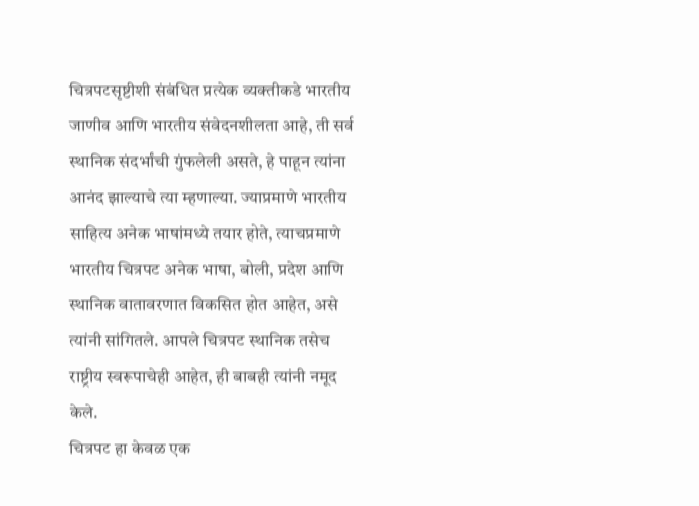चित्रपटसृष्टीशी संबंधित प्रत्येक व्यक्तीकडे भारतीय जाणीव आणि भारतीय संवेदनशीलता आहे, ती सर्व स्थानिक संदर्भांची गुंफलेली असते, हे पाहून त्यांना आनंद झाल्याचे त्या म्हणाल्या. ज्याप्रमाणे भारतीय साहित्य अनेक भाषांमध्ये तयार होते, त्याचप्रमाणे भारतीय चित्रपट अनेक भाषा, बोली, प्रदेश आणि स्थानिक वातावरणात विकसित होत आहेत, असे त्यांनी सांगितले. आपले चित्रपट स्थानिक तसेच राष्ट्रीय स्वरूपाचेही आहेत, ही बाबही त्यांनी नमूद केले.
चित्रपट हा केवळ एक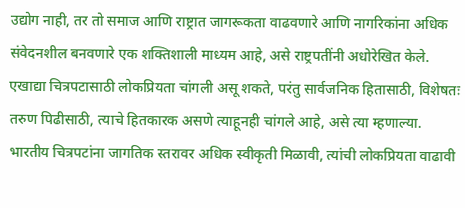उद्योग नाही, तर तो समाज आणि राष्ट्रात जागरूकता वाढवणारे आणि नागरिकांना अधिक संवेदनशील बनवणारे एक शक्तिशाली माध्यम आहे, असे राष्ट्रपतींनी अधोरेखित केले. एखाद्या चित्रपटासाठी लोकप्रियता चांगली असू शकते, परंतु सार्वजनिक हितासाठी, विशेषतः तरुण पिढीसाठी, त्याचे हितकारक असणे त्याहूनही चांगले आहे, असे त्या म्हणाल्या. भारतीय चित्रपटांना जागतिक स्तरावर अधिक स्वीकृती मिळावी, त्यांची लोकप्रियता वाढावी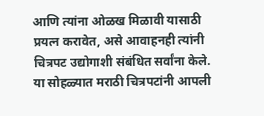आणि त्यांना ओळख मिळावी यासाठी प्रयत्न करावेत, असे आवाहनही त्यांनी चित्रपट उद्योगाशी संबंधित सर्वांना केले.
या सोहळ्यात मराठी चित्रपटांनी आपली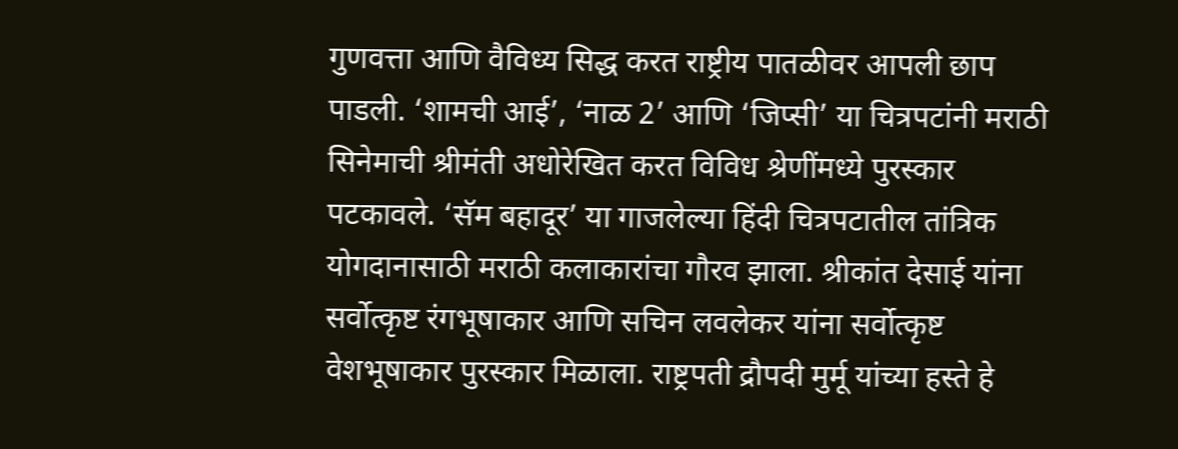गुणवत्ता आणि वैविध्य सिद्ध करत राष्ट्रीय पातळीवर आपली छाप पाडली. ‘शामची आई’, ‘नाळ 2’ आणि ‘जिप्सी’ या चित्रपटांनी मराठी सिनेमाची श्रीमंती अधोरेखित करत विविध श्रेणींमध्ये पुरस्कार पटकावले. ‘सॅम बहादूर’ या गाजलेल्या हिंदी चित्रपटातील तांत्रिक योगदानासाठी मराठी कलाकारांचा गौरव झाला. श्रीकांत देसाई यांना सर्वोत्कृष्ट रंगभूषाकार आणि सचिन लवलेकर यांना सर्वोत्कृष्ट वेशभूषाकार पुरस्कार मिळाला. राष्ट्रपती द्रौपदी मुर्मू यांच्या हस्ते हे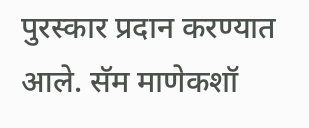पुरस्कार प्रदान करण्यात आले. सॅम माणेकशॉ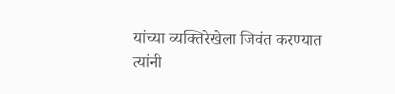यांच्या व्यक्तिरेखेला जिवंत करण्यात त्यांनी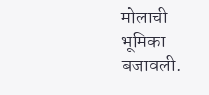मोलाची भूमिका बजावली.